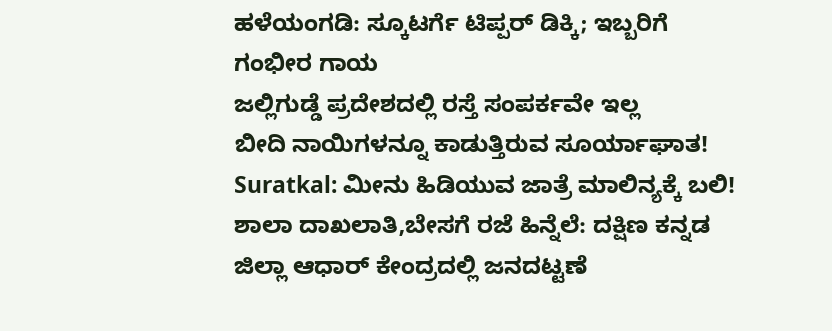ಹಳೆಯಂಗಡಿ: ಸ್ಕೂಟರ್ಗೆ ಟಿಪ್ಪರ್ ಡಿಕ್ಕಿ; ಇಬ್ಬರಿಗೆ ಗಂಭೀರ ಗಾಯ
ಜಲ್ಲಿಗುಡ್ಡೆ ಪ್ರದೇಶದಲ್ಲಿ ರಸ್ತೆ ಸಂಪರ್ಕವೇ ಇಲ್ಲ
ಬೀದಿ ನಾಯಿಗಳನ್ನೂ ಕಾಡುತ್ತಿರುವ ಸೂರ್ಯಾಘಾತ!
Suratkal: ಮೀನು ಹಿಡಿಯುವ ಜಾತ್ರೆ ಮಾಲಿನ್ಯಕ್ಕೆ ಬಲಿ!
ಶಾಲಾ ದಾಖಲಾತಿ,ಬೇಸಗೆ ರಜೆ ಹಿನ್ನೆಲೆ: ದಕ್ಷಿಣ ಕನ್ನಡ ಜಿಲ್ಲಾ ಆಧಾರ್ ಕೇಂದ್ರದಲ್ಲಿ ಜನದಟ್ಟಣೆ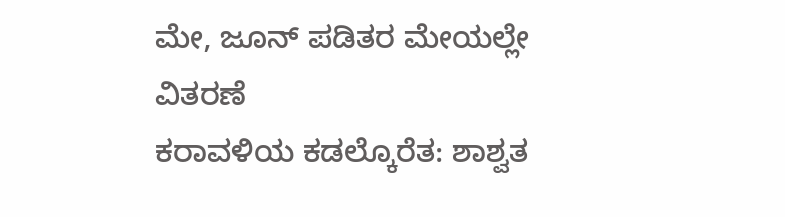ಮೇ, ಜೂನ್ ಪಡಿತರ ಮೇಯಲ್ಲೇ ವಿತರಣೆ
ಕರಾವಳಿಯ ಕಡಲ್ಕೊರೆತ: ಶಾಶ್ವತ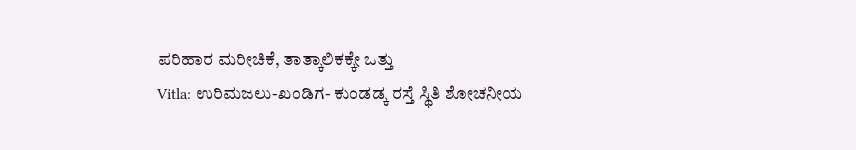ಪರಿಹಾರ ಮರೀಚಿಕೆ, ತಾತ್ಕಾಲಿಕಕ್ಕೇ ಒತ್ತು
Vitla: ಉರಿಮಜಲು-ಖಂಡಿಗ- ಕುಂಡಡ್ಕ ರಸ್ತೆ ಸ್ಥಿತಿ ಶೋಚನೀಯ